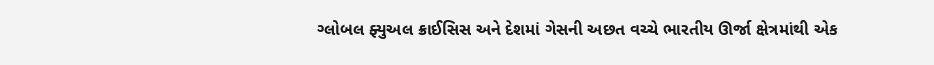ગ્લોબલ ફ્યુઅલ ક્રાઈસિસ અને દેશમાં ગેસની અછત વચ્ચે ભારતીય ઊર્જા ક્ષેત્રમાંથી એક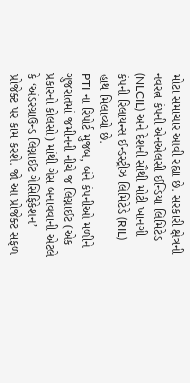મોટા સમાચાર આવી રહ્યા છે. સરકારી ક્ષેત્રની નવરત્ન કંપની એનએલસી ઈન્ડિયા લિમિટેડ (NLCIL) અને દેશની સૌથી મોટી ખાનગી કંપની રિલાયન્સ ઈન્ડસ્ટ્રીઝ લિમિટેડે (RIL) હાથ મિલાવ્યો છે.
PTI ના રિપોર્ટ મુજબ, બંને કંપનીઓ મળીને ગુજરાતમાં જમીનની નીચે જ લિગ્નાઈટ (એક પ્રકારનો કોલસો) માંથી ગેસ બનાવવાની એટલે કે ‘અંડરગ્રાઉન્ડ લિગ્નાઈટ ગેસિફિકેશન’ પ્રોજેક્ટ પર કામ કરશે. જો આ પ્રોજેક્ટ સફળ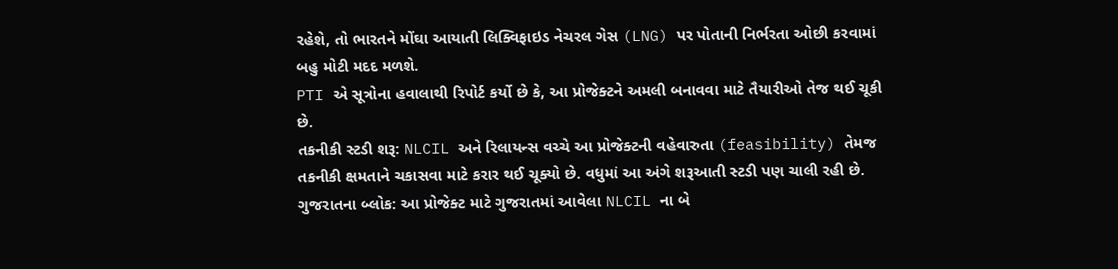રહેશે, તો ભારતને મોંઘા આયાતી લિક્વિફાઇડ નેચરલ ગેસ (LNG) પર પોતાની નિર્ભરતા ઓછી કરવામાં બહુ મોટી મદદ મળશે.
PTI એ સૂત્રોના હવાલાથી રિપોર્ટ કર્યો છે કે, આ પ્રોજેક્ટને અમલી બનાવવા માટે તૈયારીઓ તેજ થઈ ચૂકી છે.
તકનીકી સ્ટડી શરૂ: NLCIL અને રિલાયન્સ વચ્ચે આ પ્રોજેક્ટની વહેવારુતા (feasibility) તેમજ તકનીકી ક્ષમતાને ચકાસવા માટે કરાર થઈ ચૂક્યો છે. વધુમાં આ અંગે શરૂઆતી સ્ટડી પણ ચાલી રહી છે.
ગુજરાતના બ્લોક: આ પ્રોજેક્ટ માટે ગુજરાતમાં આવેલા NLCIL ના બે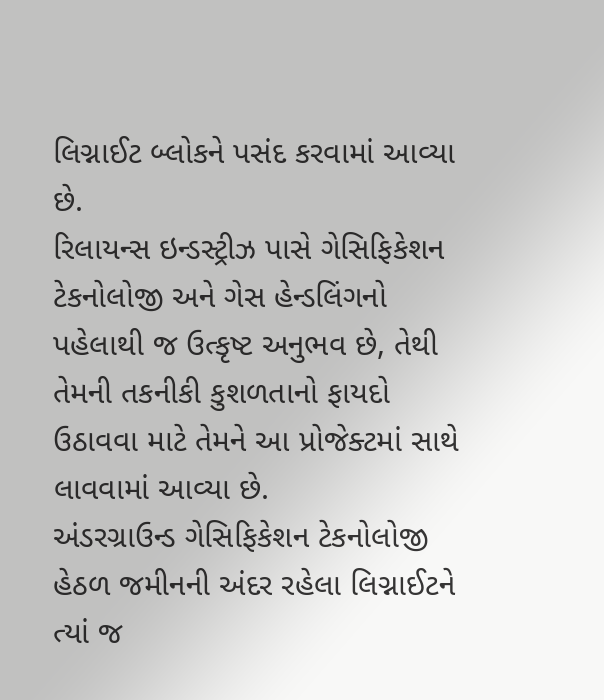લિગ્નાઈટ બ્લોકને પસંદ કરવામાં આવ્યા છે.
રિલાયન્સ ઇન્ડસ્ટ્રીઝ પાસે ગેસિફિકેશન ટેકનોલોજી અને ગેસ હેન્ડલિંગનો પહેલાથી જ ઉત્કૃષ્ટ અનુભવ છે, તેથી તેમની તકનીકી કુશળતાનો ફાયદો ઉઠાવવા માટે તેમને આ પ્રોજેક્ટમાં સાથે લાવવામાં આવ્યા છે.
અંડરગ્રાઉન્ડ ગેસિફિકેશન ટેકનોલોજી હેઠળ જમીનની અંદર રહેલા લિગ્નાઈટને ત્યાં જ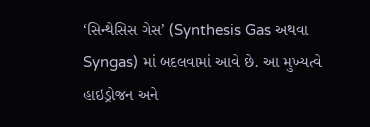‘સિન્થેસિસ ગેસ’ (Synthesis Gas અથવા Syngas) માં બદલવામાં આવે છે. આ મુખ્યત્વે હાઇડ્રોજન અને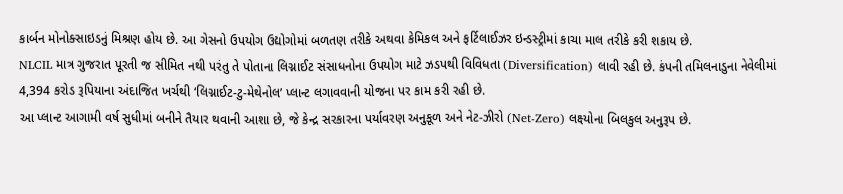કાર્બન મોનોક્સાઇડનું મિશ્રણ હોય છે. આ ગેસનો ઉપયોગ ઉદ્યોગોમાં બળતણ તરીકે અથવા કેમિકલ અને ફર્ટિલાઈઝર ઇન્ડસ્ટ્રીમાં કાચા માલ તરીકે કરી શકાય છે.
NLCIL માત્ર ગુજરાત પૂરતી જ સીમિત નથી પરંતુ તે પોતાના લિગ્નાઈટ સંસાધનોના ઉપયોગ માટે ઝડપથી વિવિધતા (Diversification) લાવી રહી છે. કંપની તમિલનાડુના નેવેલીમાં 4,394 કરોડ રૂપિયાના અંદાજિત ખર્ચથી ‘લિગ્નાઈટ-ટુ-મેથેનોલ’ પ્લાન્ટ લગાવવાની યોજના પર કામ કરી રહી છે.
આ પ્લાન્ટ આગામી વર્ષ સુધીમાં બનીને તૈયાર થવાની આશા છે, જે કેન્દ્ર સરકારના પર્યાવરણ અનુકૂળ અને નેટ-ઝીરો (Net-Zero) લક્ષ્યોના બિલકુલ અનુરૂપ છે.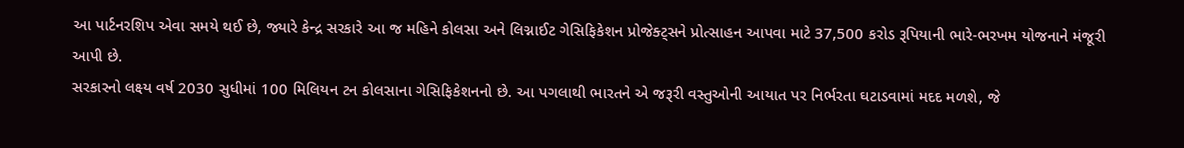આ પાર્ટનરશિપ એવા સમયે થઈ છે, જ્યારે કેન્દ્ર સરકારે આ જ મહિને કોલસા અને લિગ્નાઈટ ગેસિફિકેશન પ્રોજેક્ટ્સને પ્રોત્સાહન આપવા માટે 37,500 કરોડ રૂપિયાની ભારે-ભરખમ યોજનાને મંજૂરી આપી છે.
સરકારનો લક્ષ્ય વર્ષ 2030 સુધીમાં 100 મિલિયન ટન કોલસાના ગેસિફિકેશનનો છે. આ પગલાથી ભારતને એ જરૂરી વસ્તુઓની આયાત પર નિર્ભરતા ઘટાડવામાં મદદ મળશે, જે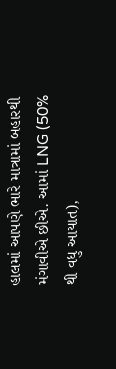હાલમાં આપણે ભારે માત્રામાં બહારથી મંગાવીએ છીએ. આમાં LNG (50% થી વધુ આયાત),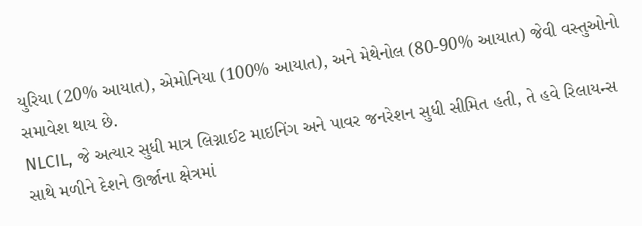યુરિયા (20% આયાત), એમોનિયા (100% આયાત), અને મેથેનોલ (80-90% આયાત) જેવી વસ્તુઓનો સમાવેશ થાય છે.
NLCIL, જે અત્યાર સુધી માત્ર લિગ્નાઈટ માઇનિંગ અને પાવર જનરેશન સુધી સીમિત હતી, તે હવે રિલાયન્સ સાથે મળીને દેશને ઊર્જાના ક્ષેત્રમાં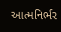આત્મનિર્ભર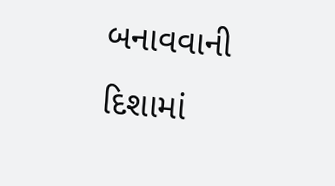બનાવવાની દિશામાં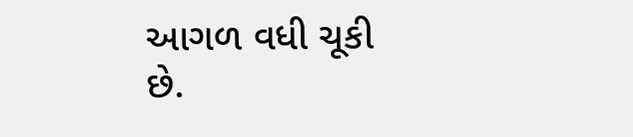આગળ વધી ચૂકી છે.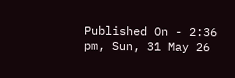Published On - 2:36 pm, Sun, 31 May 26